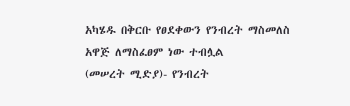አካሄዱ በቅርቡ የፀደቀውን የንብረት ማስመለስ አዋጅ ለማስፈፀም ነው ተብሏል
(መሠረት ሚድያ)- የንብረት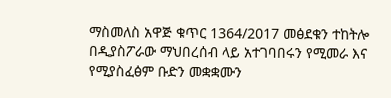ማስመለስ አዋጅ ቁጥር 1364/2017 መፅደቁን ተከትሎ በዲያስፖራው ማህበረሰብ ላይ አተገባበሩን የሚመራ እና የሚያስፈፅም ቡድን መቋቋሙን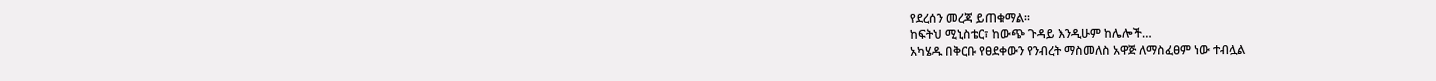የደረሰን መረጃ ይጠቁማል።
ከፍትህ ሚኒስቴር፣ ከውጭ ጉዳይ እንዲሁም ከሌሎች…
አካሄዱ በቅርቡ የፀደቀውን የንብረት ማስመለስ አዋጅ ለማስፈፀም ነው ተብሏል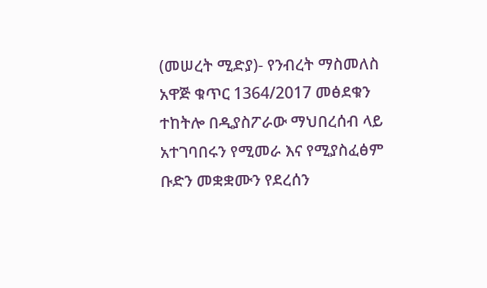(መሠረት ሚድያ)- የንብረት ማስመለስ አዋጅ ቁጥር 1364/2017 መፅደቁን ተከትሎ በዲያስፖራው ማህበረሰብ ላይ አተገባበሩን የሚመራ እና የሚያስፈፅም ቡድን መቋቋሙን የደረሰን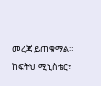መረጃ ይጠቁማል።
ከፍትህ ሚኒስቴር፣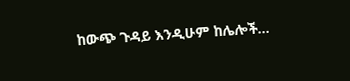ከውጭ ጉዳይ እንዲሁም ከሌሎች…